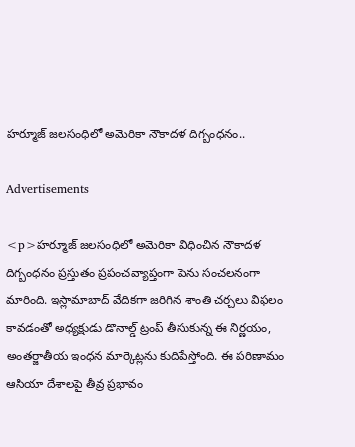హర్మూజ్ జలసంధిలో అమెరికా నౌకాదళ దిగ్బంధనం..

Advertisements

<p>హర్మూజ్ జలసంధిలో అమెరికా విధించిన నౌకాదళ దిగ్బంధనం ప్రస్తుతం ప్రపంచవ్యాప్తంగా పెను సంచలనంగా మారింది. ఇస్లామాబాద్ వేదికగా జరిగిన శాంతి చర్చలు విఫలం కావడంతో అధ్యక్షుడు డొనాల్డ్ ట్రంప్ తీసుకున్న ఈ నిర్ణయం, అంతర్జాతీయ ఇంధన మార్కెట్లను కుదిపేస్తోంది. ఈ పరిణామం ఆసియా దేశాలపై తీవ్ర ప్రభావం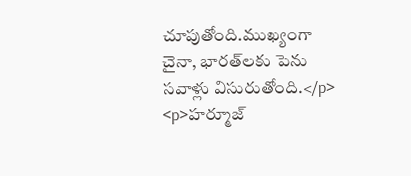చూపుతోంది.ముఖ్యంగా చైనా, భారత్‌లకు పెను సవాళ్లు విసురుతోంది.</p>
<p>హర్మూజ్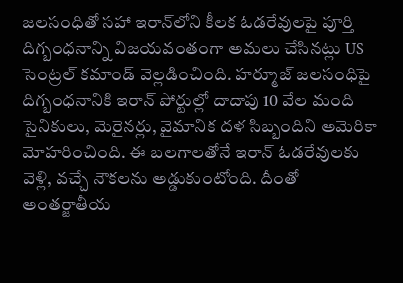జలసంధితో సహా ఇరాన్‌లోని కీలక ఓడరేవులపై పూర్తి దిగ్బంధనాన్ని విజయవంతంగా అమలు చేసినట్లు US సెంట్రల్ కమాండ్ వెల్లడించింది. హర్మూజ్ జలసంధిపై దిగ్బంధనానికి ఇరాన్ పోర్టుల్లో దాదాపు 10 వేల మంది సైనికులు, మెరైనర్లు, వైమానిక దళ సిబ్బందిని అమెరికా మోహరించింది. ఈ బలగాలతోనే ఇరాన్ ఓడరేవులకు వెళ్లి, వచ్చే నౌకలను అడ్డుకుంటోంది. దీంతో అంతర్జాతీయ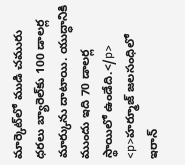మార్కెట్‌లో ముడి చమురు ధరలు బ్యారెల్‌కు 100 డాలర్ల మార్కును దాటాయి. యుద్ధానికి ముందు ఇది 70 డాలర్ల స్థాయిలో ఉండేది.</p>
<p>హర్మూజ్ జలసంధిలో ఇరాన్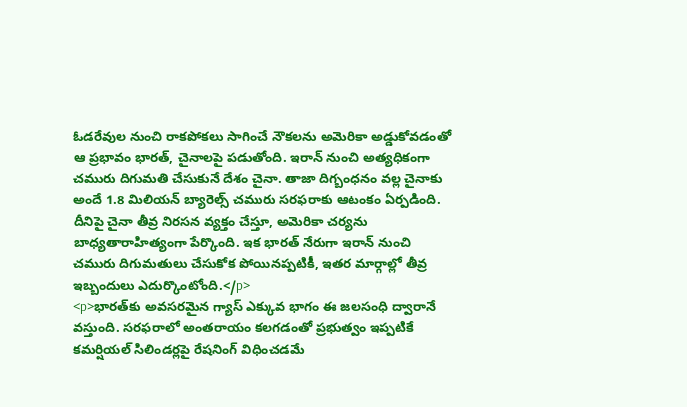ఓడరేవుల నుంచి రాకపోకలు సాగించే నౌకలను అమెరికా అడ్డుకోవడంతో ఆ ప్రభావం భారత్, చైనాలపై పడుతోంది. ఇరాన్ నుంచి అత్యధికంగా చమురు దిగుమతి చేసుకునే దేశం చైనా. తాజా దిగ్బంధనం వల్ల చైనాకు అందే 1.8 మిలియన్ బ్యారెల్స్ చమురు సరఫరాకు ఆటంకం ఏర్పడింది. దీనిపై చైనా తీవ్ర నిరసన వ్యక్తం చేస్తూ, అమెరికా చర్యను బాధ్యతారాహిత్యంగా పేర్కొంది. ఇక భారత్ నేరుగా ఇరాన్ నుంచి చమురు దిగుమతులు చేసుకోక పోయినప్పటికీ, ఇతర మార్గాల్లో తీవ్ర ఇబ్బందులు ఎదుర్కొంటోంది.</p>
<p>భారత్‌కు అవసరమైన గ్యాస్ ఎక్కువ భాగం ఈ జలసంధి ద్వారానే వస్తుంది. సరఫరాలో అంతరాయం కలగడంతో ప్రభుత్వం ఇప్పటికే కమర్షియల్ సిలిండర్లపై రేషనింగ్ విధించడమే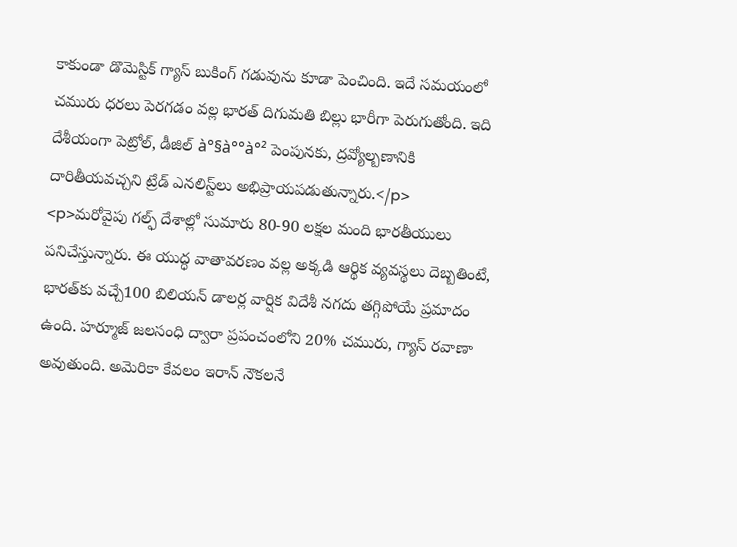కాకుండా డొమెస్టిక్ గ్యాస్ బుకింగ్ గడువును కూడా పెంచింది. ఇదే సమయంలో చమురు ధరలు పెరగడం వల్ల భారత్ దిగుమతి బిల్లు భారీగా పెరుగుతోంది. ఇది దేశీయంగా పెట్రోల్, డీజిల్ à°§à°°à°² పెంపునకు, ద్రవ్యోల్బణానికి దారితీయవచ్చని ట్రేడ్ ఎనలిస్ట్‌లు అభిప్రాయపడుతున్నారు.</p>
<p>మరోవైపు గల్ఫ్ దేశాల్లో సుమారు 80-90 లక్షల మంది భారతీయులు పనిచేస్తున్నారు. ఈ యుద్ధ వాతావరణం వల్ల అక్కడి ఆర్థిక వ్యవస్థలు దెబ్బతింటే, భారత్‌కు వచ్చే100 బిలియన్ డాలర్ల వార్షిక విదేశీ నగదు తగ్గిపోయే ప్రమాదం ఉంది. హర్మూజ్ జలసంధి ద్వారా ప్రపంచంలోని 20% చమురు, గ్యాస్ రవాణా అవుతుంది. అమెరికా కేవలం ఇరాన్ నౌకలనే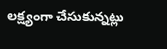లక్ష్యంగా చేసుకున్నట్లు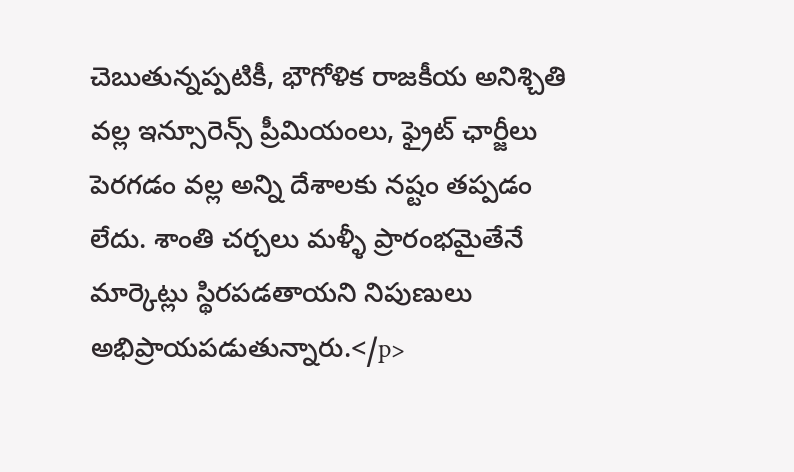చెబుతున్నప్పటికీ, భౌగోళిక రాజకీయ అనిశ్చితి వల్ల ఇన్సూరెన్స్ ప్రీమియంలు, ఫ్రైట్ ఛార్జీలు పెరగడం వల్ల అన్ని దేశాలకు నష్టం తప్పడం లేదు. శాంతి చర్చలు మళ్ళీ ప్రారంభమైతేనే మార్కెట్లు స్థిరపడతాయని నిపుణులు అభిప్రాయపడుతున్నారు.</p>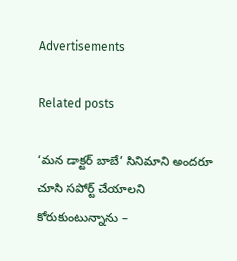Advertisements

Related posts

‘మన డాక్టర్ బాబే’ సినిమాని అందరూ చూసి సపోర్ట్ చేయాలని కోరుకుంటున్నాను –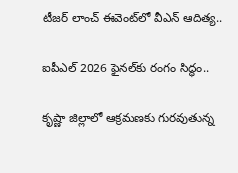టీజర్ లాంచ్ ఈవెంట్‌లో వీఎన్ ఆదిత్య..

ఐపీఎల్‌ 2026 ఫైనల్‌కు రంగం సిద్ధం..

కృష్ణా జిల్లాలో ఆక్రమణకు గురవుతున్న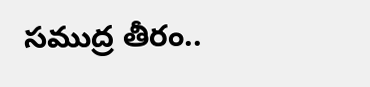సముద్ర తీరం..